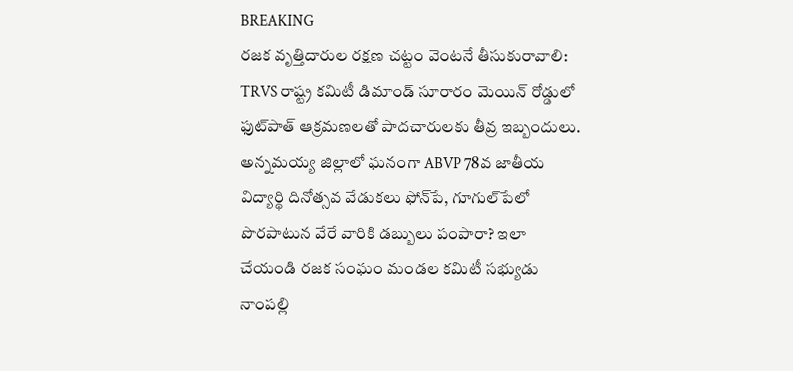BREAKING
రజక వృత్తిదారుల రక్షణ చట్టం వెంటనే తీసుకురావాలి: TRVS రాష్ట్ర కమిటీ డిమాండ్ సూరారం మెయిన్ రోడ్డులో ఫుట్‌పాత్ ఆక్రమణలతో పాదచారులకు తీవ్ర ఇబ్బందులు. అన్నమయ్య జిల్లాలో ఘనంగా ABVP 78వ జాతీయ విద్యార్థి దినోత్సవ వేడుకలు ఫోన్‌పే, గూగుల్‌పేలో పొరపాటున వేరే వారికి డబ్బులు పంపారా? ఇలా చేయండి రజక సంఘం మండల కమిటీ సభ్యుడు నాంపల్లి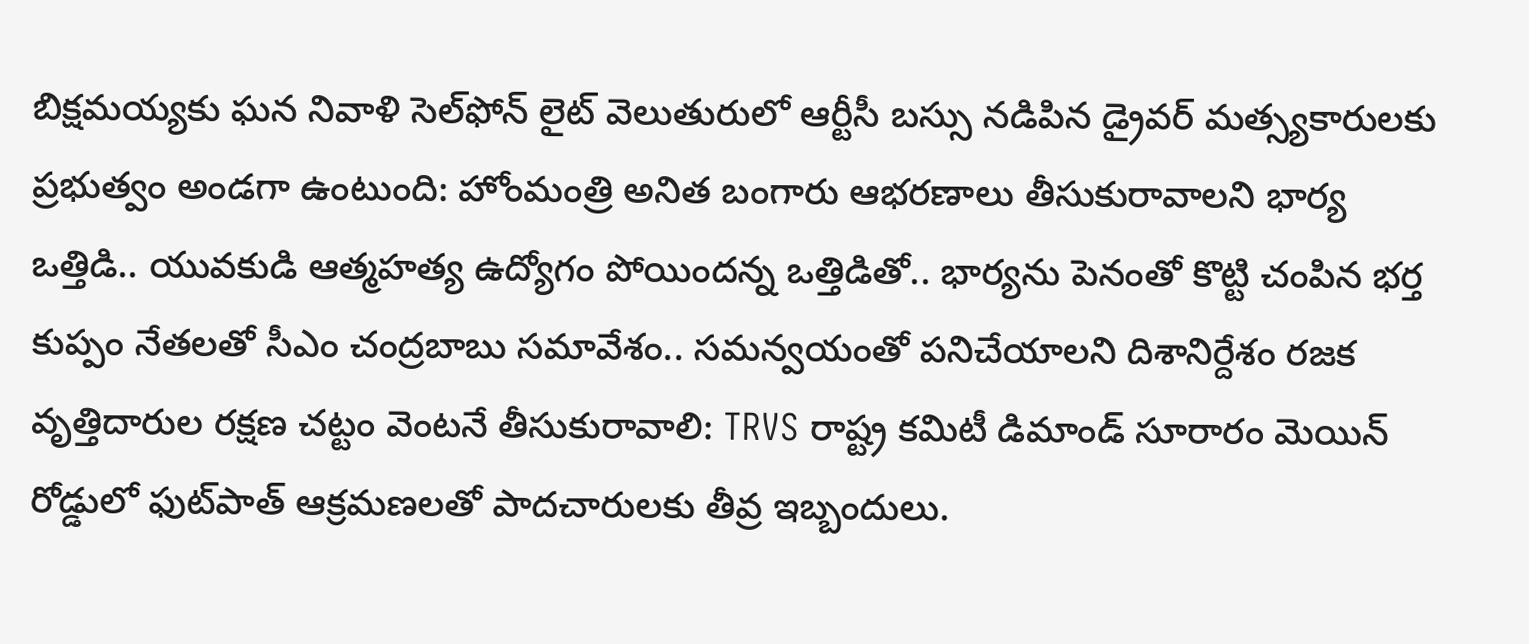బిక్షమయ్యకు ఘన నివాళి సెల్‌ఫోన్ లైట్ వెలుతురులో ఆర్టీసీ బస్సు నడిపిన డ్రైవర్ మత్స్యకారులకు ప్రభుత్వం అండగా ఉంటుంది: హోంమంత్రి అనిత బంగారు ఆభరణాలు తీసుకురావాలని భార్య ఒత్తిడి.. యువకుడి ఆత్మహత్య ఉద్యోగం పోయిందన్న ఒత్తిడితో.. భార్యను పెనంతో కొట్టి చంపిన భర్త కుప్పం నేతలతో సీఎం చంద్రబాబు సమావేశం.. సమన్వయంతో పనిచేయాలని దిశానిర్దేశం రజక వృత్తిదారుల రక్షణ చట్టం వెంటనే తీసుకురావాలి: TRVS రాష్ట్ర కమిటీ డిమాండ్ సూరారం మెయిన్ రోడ్డులో ఫుట్‌పాత్ ఆక్రమణలతో పాదచారులకు తీవ్ర ఇబ్బందులు.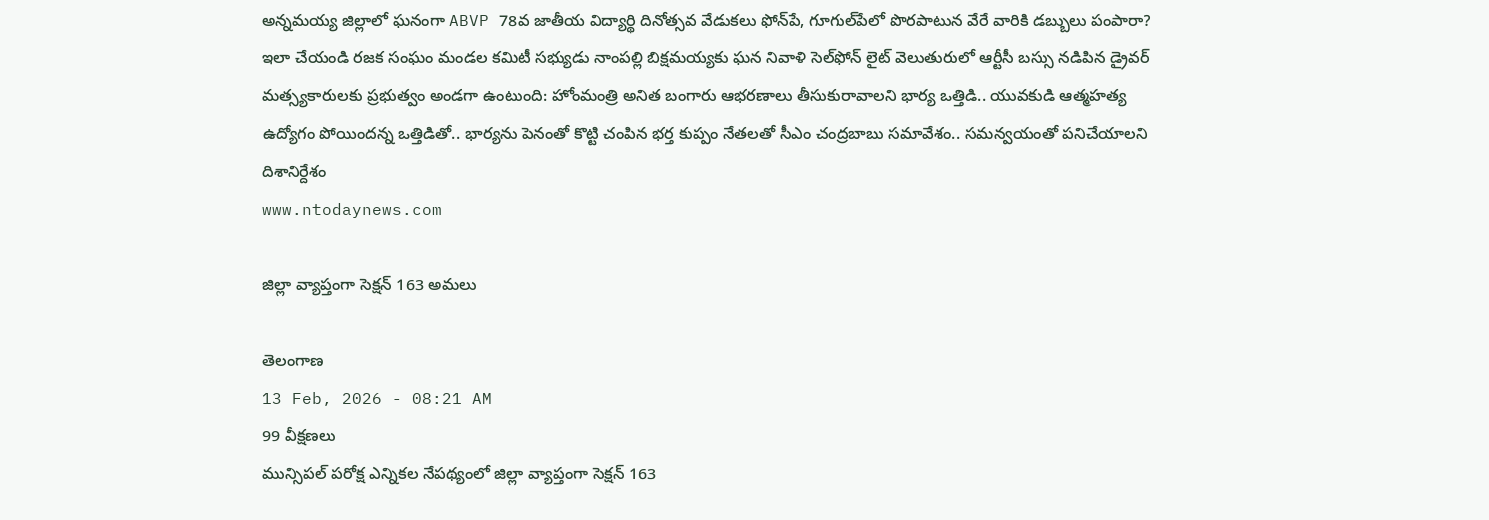అన్నమయ్య జిల్లాలో ఘనంగా ABVP 78వ జాతీయ విద్యార్థి దినోత్సవ వేడుకలు ఫోన్‌పే, గూగుల్‌పేలో పొరపాటున వేరే వారికి డబ్బులు పంపారా? ఇలా చేయండి రజక సంఘం మండల కమిటీ సభ్యుడు నాంపల్లి బిక్షమయ్యకు ఘన నివాళి సెల్‌ఫోన్ లైట్ వెలుతురులో ఆర్టీసీ బస్సు నడిపిన డ్రైవర్ మత్స్యకారులకు ప్రభుత్వం అండగా ఉంటుంది: హోంమంత్రి అనిత బంగారు ఆభరణాలు తీసుకురావాలని భార్య ఒత్తిడి.. యువకుడి ఆత్మహత్య ఉద్యోగం పోయిందన్న ఒత్తిడితో.. భార్యను పెనంతో కొట్టి చంపిన భర్త కుప్పం నేతలతో సీఎం చంద్రబాబు సమావేశం.. సమన్వయంతో పనిచేయాలని దిశానిర్దేశం
www.ntodaynews.com

జిల్లా వ్యాప్తంగా సెక్షన్ 163 అమలు

తెలంగాణ
13 Feb, 2026 - 08:21 AM
99 వీక్షణలు
మున్సిపల్ పరోక్ష ఎన్నికల నేపథ్యంలో జిల్లా వ్యాప్తంగా సెక్షన్ 163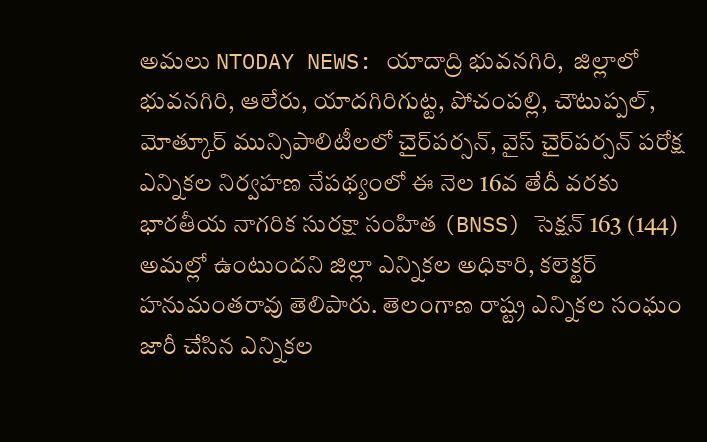అమలు NTODAY NEWS: యాదాద్రి భువనగిరి,  జిల్లాలో భువనగిరి, ఆలేరు, యాదగిరిగుట్ట, పోచంపల్లి, చౌటుప్పల్, మోత్కూర్ మున్సిపాలిటీలలో చైర్‌పర్సన్, వైస్ చైర్‌పర్సన్ పరోక్ష ఎన్నికల నిర్వహణ నేపథ్యంలో ఈ నెల 16వ తేదీ వరకు భారతీయ నాగరిక సురక్షా సంహిత (BNSS) సెక్షన్ 163 (144) అమల్లో ఉంటుందని జిల్లా ఎన్నికల అధికారి, కలెక్టర్ హనుమంతరావు తెలిపారు. తెలంగాణ రాష్ట్ర ఎన్నికల సంఘం జారీ చేసిన ఎన్నికల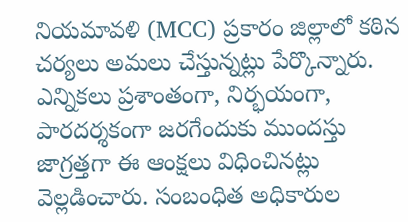నియమావళి (MCC) ప్రకారం జిల్లాలో కఠిన చర్యలు అమలు చేస్తున్నట్లు పేర్కొన్నారు. ఎన్నికలు ప్రశాంతంగా, నిర్భయంగా, పారదర్శకంగా జరగేందుకు ముందస్తు జాగ్రత్తగా ఈ ఆంక్షలు విధించినట్లు వెల్లడించారు. సంబంధిత అధికారుల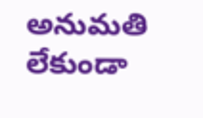అనుమతి లేకుండా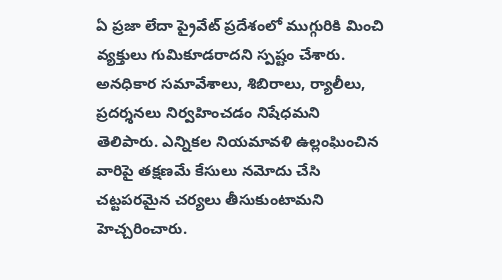ఏ ప్రజా లేదా ప్రైవేట్ ప్రదేశంలో ముగ్గురికి మించి వ్యక్తులు గుమికూడరాదని స్పష్టం చేశారు. అనధికార సమావేశాలు, శిబిరాలు, ర్యాలీలు, ప్రదర్శనలు నిర్వహించడం నిషేధమని తెలిపారు. ఎన్నికల నియమావళి ఉల్లంఘించిన వారిపై తక్షణమే కేసులు నమోదు చేసి చట్టపరమైన చర్యలు తీసుకుంటామని హెచ్చరించారు.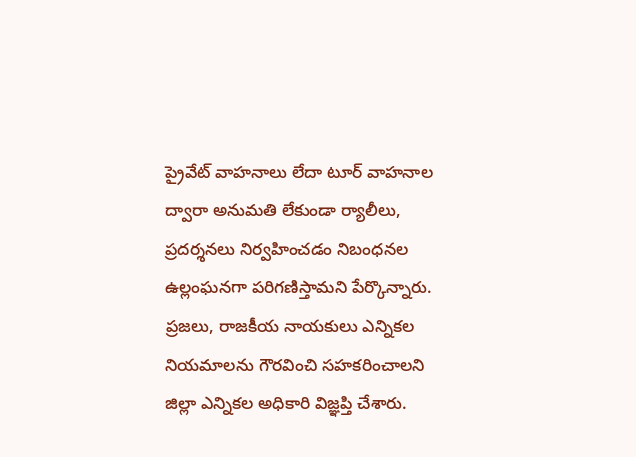ప్రైవేట్ వాహనాలు లేదా టూర్ వాహనాల ద్వారా అనుమతి లేకుండా ర్యాలీలు, ప్రదర్శనలు నిర్వహించడం నిబంధనల ఉల్లంఘనగా పరిగణిస్తామని పేర్కొన్నారు. ప్రజలు, రాజకీయ నాయకులు ఎన్నికల నియమాలను గౌరవించి సహకరించాలని జిల్లా ఎన్నికల అధికారి విజ్ఞప్తి చేశారు.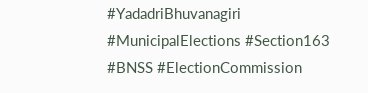#YadadriBhuvanagiri #MunicipalElections #Section163 #BNSS #ElectionCommission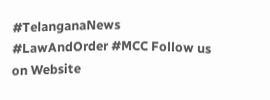#TelanganaNews #LawAndOrder #MCC Follow us on Website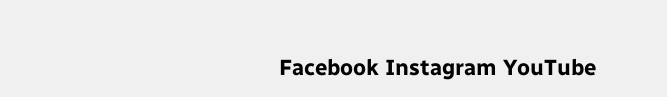Facebook Instagram YouTube